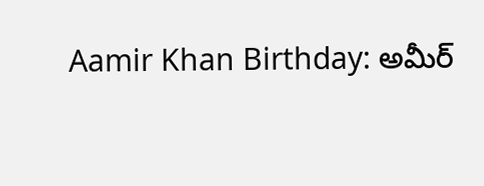Aamir Khan Birthday: అమీర్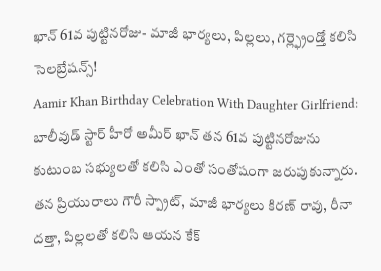ఖాన్ 61వ పుట్టినరోజు- మాజీ భార్యలు, పిల్లలు, గర్ల్ఫ్రెండ్తో కలిసి సెలబ్రేషన్స్!
Aamir Khan Birthday Celebration With Daughter Girlfriend: బాలీవుడ్ స్టార్ హీరో అమీర్ ఖాన్ తన 61వ పుట్టినరోజును కుటుంబ సభ్యులతో కలిసి ఎంతో సంతోషంగా జరుపుకున్నారు. తన ప్రియురాలు గౌరీ స్ప్రాట్, మాజీ భార్యలు కిరణ్ రావు, రీనా దత్తా, పిల్లలతో కలిసి ఆయన కేక్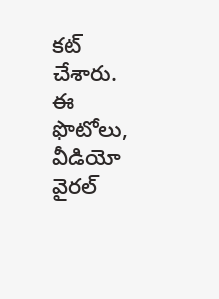కట్ చేశారు. ఈ ఫొటోలు, వీడియో వైరల్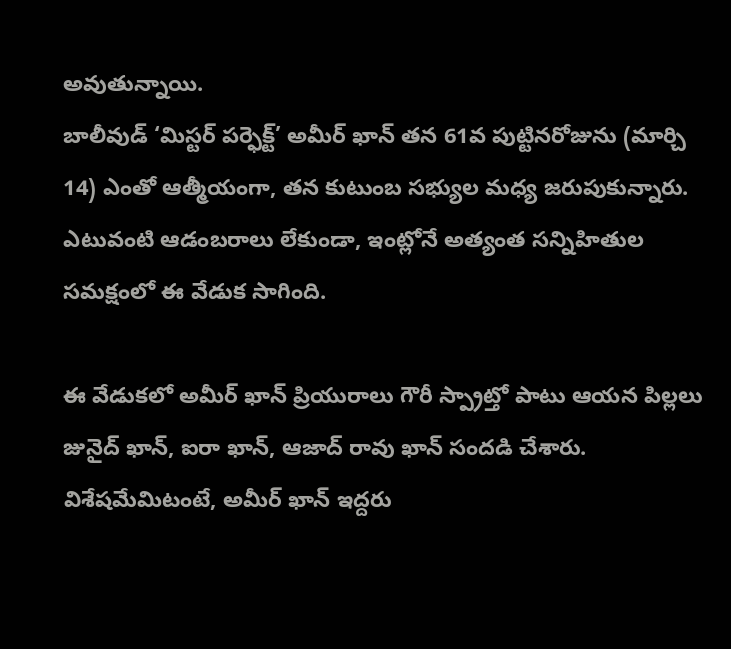అవుతున్నాయి.
బాలీవుడ్ ‘మిస్టర్ పర్ఫెక్ట్’ అమీర్ ఖాన్ తన 61వ పుట్టినరోజును (మార్చి 14) ఎంతో ఆత్మీయంగా, తన కుటుంబ సభ్యుల మధ్య జరుపుకున్నారు. ఎటువంటి ఆడంబరాలు లేకుండా, ఇంట్లోనే అత్యంత సన్నిహితుల సమక్షంలో ఈ వేడుక సాగింది.

ఈ వేడుకలో అమీర్ ఖాన్ ప్రియురాలు గౌరీ స్ప్రాట్తో పాటు ఆయన పిల్లలు జునైద్ ఖాన్, ఐరా ఖాన్, ఆజాద్ రావు ఖాన్ సందడి చేశారు. విశేషమేమిటంటే, అమీర్ ఖాన్ ఇద్దరు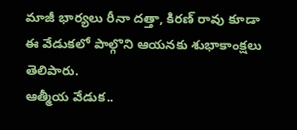మాజీ భార్యలు రీనా దత్తా, కిరణ్ రావు కూడా ఈ వేడుకలో పాల్గొని ఆయనకు శుభాకాంక్షలు తెలిపారు.
ఆత్మీయ వేడుక..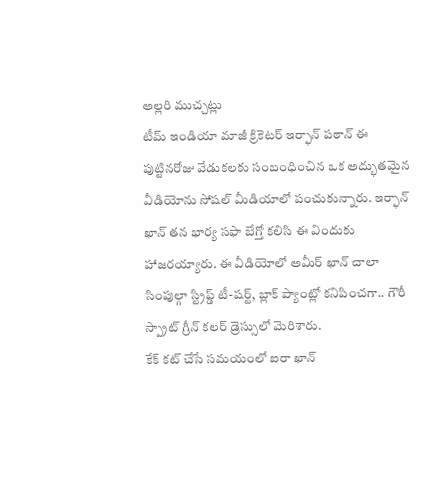అల్లరి ముచ్చట్లు
టీమ్ ఇండియా మాజీ క్రికెటర్ ఇర్ఫాన్ పఠాన్ ఈ పుట్టినరోజు వేడుకలకు సంబంధించిన ఒక అద్భుతమైన వీడియోను సోషల్ మీడియాలో పంచుకున్నారు. ఇర్ఫాన్ ఖాన్ తన భార్య సఫా బేగ్తో కలిసి ఈ విందుకు హాజరయ్యారు. ఈ వీడియోలో అమీర్ ఖాన్ చాలా సింపుల్గా స్ట్రిప్డ్ టీ-షర్ట్, బ్లాక్ ప్యాంట్లో కనిపించగా.. గౌరీ స్ప్రాట్ గ్రీన్ కలర్ డ్రెస్సులో మెరిశారు.
కేక్ కట్ చేసే సమయంలో ఐరా ఖాన్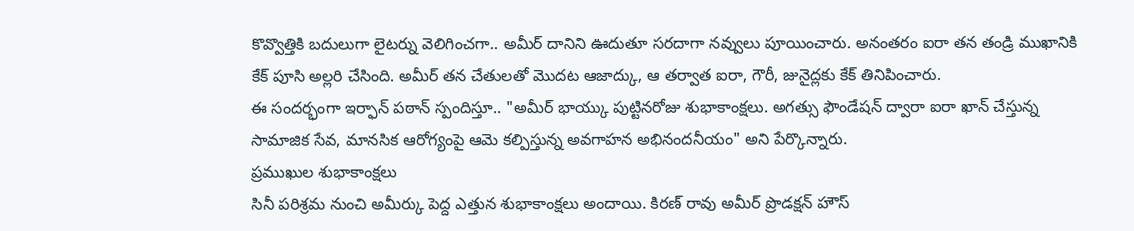కొవ్వొత్తికి బదులుగా లైటర్ను వెలిగించగా.. అమీర్ దానిని ఊదుతూ సరదాగా నవ్వులు పూయించారు. అనంతరం ఐరా తన తండ్రి ముఖానికి కేక్ పూసి అల్లరి చేసింది. అమీర్ తన చేతులతో మొదట ఆజాద్కు, ఆ తర్వాత ఐరా, గౌరీ, జునైద్లకు కేక్ తినిపించారు.
ఈ సందర్భంగా ఇర్ఫాన్ పఠాన్ స్పందిస్తూ.. "అమీర్ భాయ్కు పుట్టినరోజు శుభాకాంక్షలు. అగత్సు ఫౌండేషన్ ద్వారా ఐరా ఖాన్ చేస్తున్న సామాజిక సేవ, మానసిక ఆరోగ్యంపై ఆమె కల్పిస్తున్న అవగాహన అభినందనీయం" అని పేర్కొన్నారు.
ప్రముఖుల శుభాకాంక్షలు
సినీ పరిశ్రమ నుంచి అమీర్కు పెద్ద ఎత్తున శుభాకాంక్షలు అందాయి. కిరణ్ రావు అమీర్ ప్రొడక్షన్ హౌస్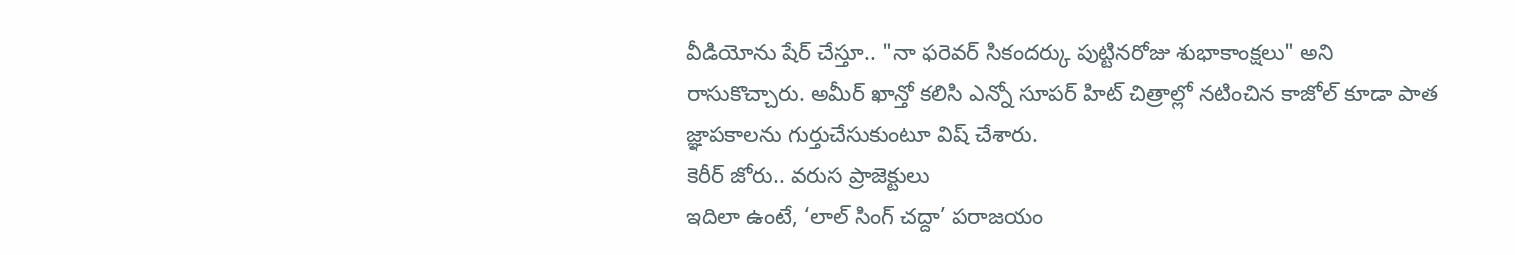వీడియోను షేర్ చేస్తూ.. "నా ఫరెవర్ సికందర్కు పుట్టినరోజు శుభాకాంక్షలు" అని రాసుకొచ్చారు. అమీర్ ఖాన్తో కలిసి ఎన్నో సూపర్ హిట్ చిత్రాల్లో నటించిన కాజోల్ కూడా పాత జ్ఞాపకాలను గుర్తుచేసుకుంటూ విష్ చేశారు.
కెరీర్ జోరు.. వరుస ప్రాజెక్టులు
ఇదిలా ఉంటే, ‘లాల్ సింగ్ చద్దా’ పరాజయం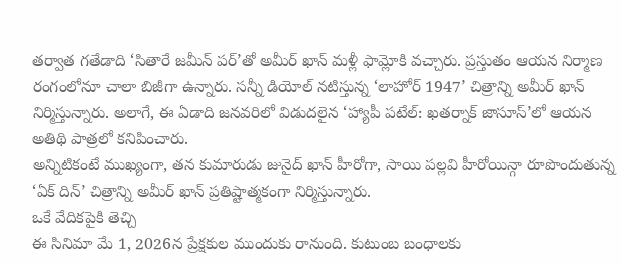తర్వాత గతేడాది ‘సితారే జమీన్ పర్’తో అమీర్ ఖాన్ మళ్లీ ఫామ్లోకి వచ్చారు. ప్రస్తుతం ఆయన నిర్మాణ రంగంలోనూ చాలా బిజీగా ఉన్నారు. సన్నీ డియోల్ నటిస్తున్న ‘లాహోర్ 1947’ చిత్రాన్ని అమీర్ ఖాన్ నిర్మిస్తున్నారు. అలాగే, ఈ ఏడాది జనవరిలో విడుదలైన ‘హ్యాపీ పటేల్: ఖతర్నాక్ జాసూస్’లో ఆయన అతిథి పాత్రలో కనిపించారు.
అన్నిటికంటే ముఖ్యంగా, తన కుమారుడు జునైద్ ఖాన్ హీరోగా, సాయి పల్లవి హీరోయిన్గా రూపొందుతున్న ‘ఏక్ దిన్’ చిత్రాన్ని అమీర్ ఖాన్ ప్రతిష్టాత్మకంగా నిర్మిస్తున్నారు.
ఒకే వేదికపైకి తెచ్చి
ఈ సినిమా మే 1, 2026న ప్రేక్షకుల ముందుకు రానుంది. కుటుంబ బంధాలకు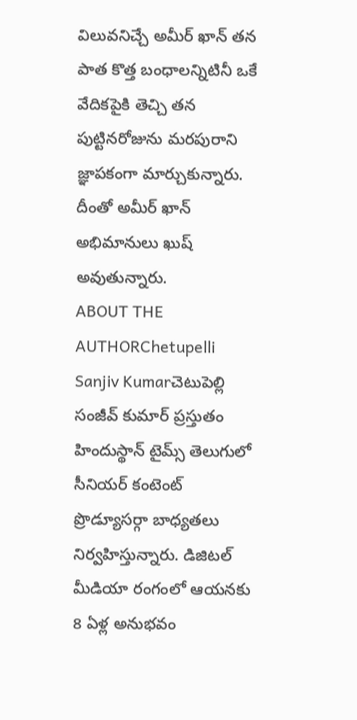విలువనిచ్చే అమీర్ ఖాన్ తన పాత కొత్త బంధాలన్నిటినీ ఒకే వేదికపైకి తెచ్చి తన పుట్టినరోజును మరపురాని జ్ఞాపకంగా మార్చుకున్నారు. దీంతో అమీర్ ఖాన్ అభిమానులు ఖుష్ అవుతున్నారు.
ABOUT THE AUTHORChetupelli Sanjiv Kumarచెటుపెల్లి సంజీవ్ కుమార్ ప్రస్తుతం హిందుస్థాన్ టైమ్స్ తెలుగులో సీనియర్ కంటెంట్ ప్రొడ్యూసర్గా బాధ్యతలు నిర్వహిస్తున్నారు. డిజిటల్ మీడియా రంగంలో ఆయనకు 8 ఏళ్ల అనుభవం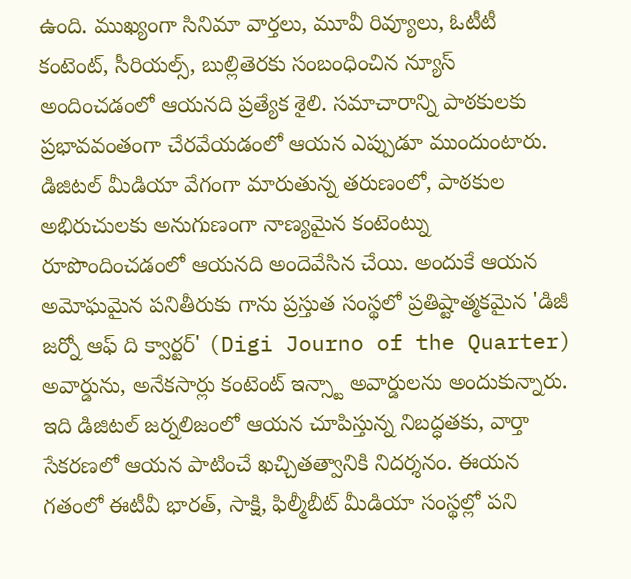ఉంది. ముఖ్యంగా సినిమా వార్తలు, మూవీ రివ్యూలు, ఓటీటీ కంటెంట్, సీరియల్స్, బుల్లితెరకు సంబంధించిన న్యూస్ అందించడంలో ఆయనది ప్రత్యేక శైలి. సమాచారాన్ని పాఠకులకు ప్రభావవంతంగా చేరవేయడంలో ఆయన ఎప్పుడూ ముందుంటారు. డిజిటల్ మీడియా వేగంగా మారుతున్న తరుణంలో, పాఠకుల అభిరుచులకు అనుగుణంగా నాణ్యమైన కంటెంట్ను రూపొందించడంలో ఆయనది అందెవేసిన చేయి. అందుకే ఆయన అమోఘమైన పనితీరుకు గాను ప్రస్తుత సంస్థలో ప్రతిష్టాత్మకమైన 'డిజీ జర్నో ఆఫ్ ది క్వార్టర్' (Digi Journo of the Quarter) అవార్డును, అనేకసార్లు కంటెంట్ ఇన్స్టా అవార్డులను అందుకున్నారు. ఇది డిజిటల్ జర్నలిజంలో ఆయన చూపిస్తున్న నిబద్ధతకు, వార్తా సేకరణలో ఆయన పాటించే ఖచ్చితత్వానికి నిదర్శనం. ఈయన గతంలో ఈటీవీ భారత్, సాక్షి, ఫిల్మీబీట్ మీడియా సంస్థల్లో పని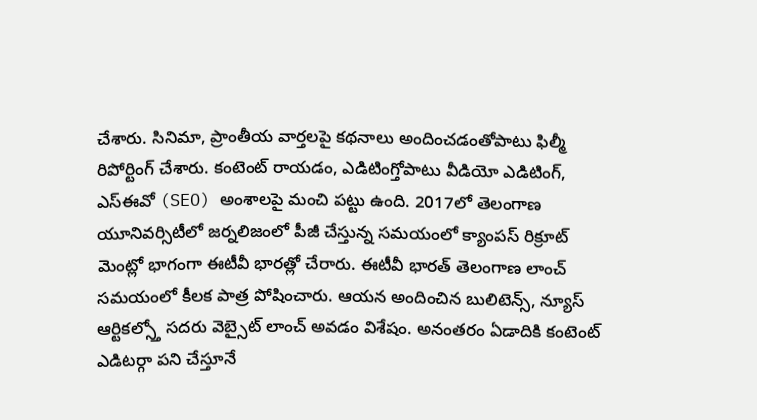చేశారు. సినిమా, ప్రాంతీయ వార్తలపై కథనాలు అందించడంతోపాటు ఫిల్మీ రిపోర్టింగ్ చేశారు. కంటెంట్ రాయడం, ఎడిటింగ్తోపాటు వీడియో ఎడిటింగ్, ఎస్ఈవో (SEO) అంశాలపై మంచి పట్టు ఉంది. 2017లో తెలంగాణ యూనివర్సిటీలో జర్నలిజంలో పీజీ చేస్తున్న సమయంలో క్యాంపస్ రిక్రూట్ మెంట్లో భాగంగా ఈటీవీ భారత్లో చేరారు. ఈటీవీ భారత్ తెలంగాణ లాంచ్ సమయంలో కీలక పాత్ర పోషించారు. ఆయన అందించిన బులిటెన్స్, న్యూస్ ఆర్టికల్స్తో సదరు వెబ్సైట్ లాంచ్ అవడం విశేషం. అనంతరం ఏడాదికి కంటెంట్ ఎడిటర్గా పని చేస్తూనే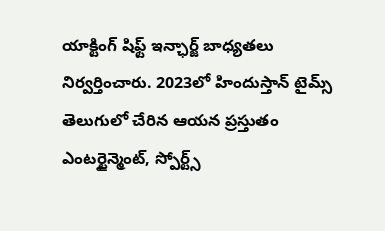యాక్టింగ్ షిఫ్ట్ ఇన్ఛార్జ్ బాధ్యతలు నిర్వర్తించారు. 2023లో హిందుస్తాన్ టైమ్స్ తెలుగులో చేరిన ఆయన ప్రస్తుతం ఎంటర్టైన్మెంట్, స్పోర్ట్స్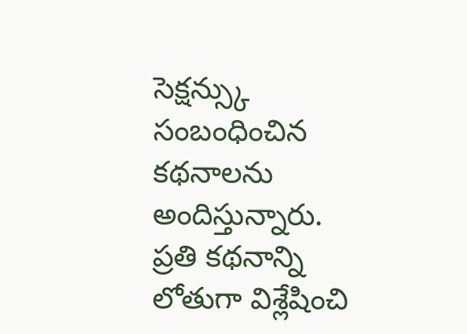సెక్షన్స్కు సంబంధించిన కథనాలను అందిస్తున్నారు. ప్రతి కథనాన్ని లోతుగా విశ్లేషించి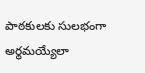పాఠకులకు సులభంగా అర్థమయ్యేలా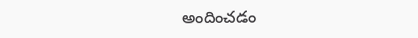అందించడం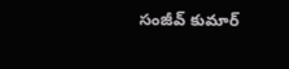సంజీవ్ కుమార్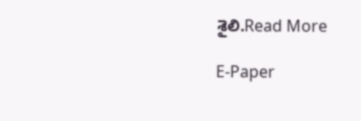శైలి.Read More

E-Paper